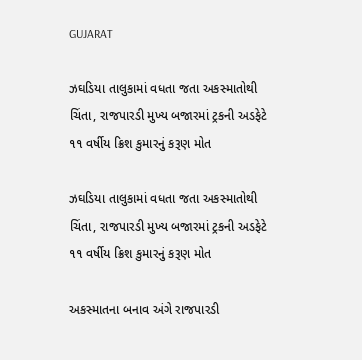GUJARAT

ઝઘડિયા તાલુકામાં વધતા જતા અકસ્માતોથી ચિંતા, રાજપારડી મુખ્ય બજારમાં ટ્રકની અડફેટે ૧૧ વર્ષીય ક્રિશ કુમારનું કરૂણ મોત

ઝઘડિયા તાલુકામાં વધતા જતા અકસ્માતોથી ચિંતા, રાજપારડી મુખ્ય બજારમાં ટ્રકની અડફેટે ૧૧ વર્ષીય ક્રિશ કુમારનું કરૂણ મોત

અકસ્માતના બનાવ અંગે રાજપારડી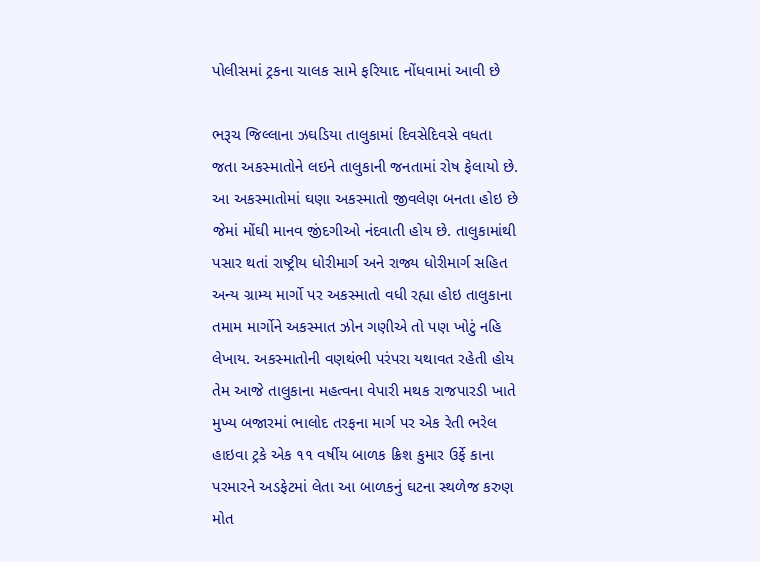પોલીસમાં ટ્રકના ચાલક સામે ફરિયાદ નોંધવામાં આવી છે

ભરૂચ જિલ્લાના ઝઘડિયા તાલુકામાં દિવસેદિવસે વધતા જતા અકસ્માતોને લઇને તાલુકાની જનતામાં રોષ ફેલાયો છે. આ અકસ્માતોમાં ઘણા અકસ્માતો જીવલેણ બનતા હોઇ છે જેમાં મોંઘી માનવ જીંદગીઓ નંદવાતી હોય છે. તાલુકામાંથી પસાર થતાં રાષ્ટ્રીય ધોરીમાર્ગ અને રાજ્ય ધોરીમાર્ગ સહિત અન્ય ગ્રામ્ય માર્ગો પર અકસ્માતો વધી રહ્યા હોઇ તાલુકાના તમામ માર્ગોને અકસ્માત ઝોન ગણીએ તો પણ ખોટું નહિ લેખાય. અકસ્માતોની વણથંભી પરંપરા યથાવત રહેતી હોય તેમ આજે તાલુકાના મહત્વના વેપારી મથક રાજપારડી ખાતે મુખ્ય બજારમાં ભાલોદ તરફના માર્ગ પર એક રેતી ભરેલ હાઇવા ટ્રકે એક ૧૧ વર્ષીય બાળક ક્રિશ કુમાર ઉર્ફે કાના પરમારને અડફેટમાં લેતા આ બાળકનું ઘટના સ્થળેજ કરુણ મોત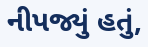નીપજ્યું હતું,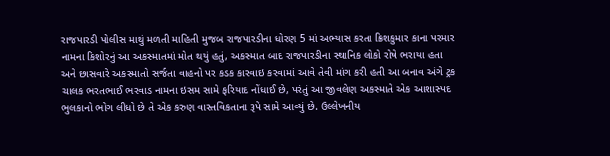રાજપારડી પોલીસ માથું મળતી માહિતી મુજબ રાજપારડીના ધોરણ 5 માં અભ્યાસ કરતા ક્રિશકુમાર કાના પરમાર નામના કિશોરનું આ અકસ્માતમાં મોત થયું હતું, અકસ્માત બાદ રાજપારડીના સ્થાનિક લોકો રોષે ભરાયા હતા અને છાસવારે અકસ્માતો સર્જતા વાહનો પર કડક કારવાઇ કરવામાં આવે તેવી માંગ કરી હતી આ બનાવ અંગે ટ્રક ચાલક ભરતભાઈ ભરવાડ નામના ઇસમ સામે ફરિયાદ નોંધાઈ છે, પરંતું આ જીવલેણ અકસ્માતે એક આશાસ્પદ ભુલકાનો ભોગ લીધો છે તે એક કરુણ વાસ્તવિકતાના રૂપે સામે આવ્યું છે. ઉલ્લેખનીય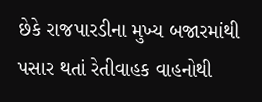છેકે રાજપારડીના મુખ્ય બજારમાંથી પસાર થતાં રેતીવાહક વાહનોથી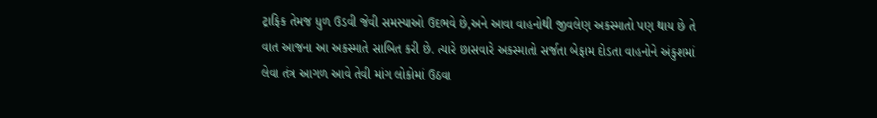ટ્રાફિક તેમજ ધુળ ઉડવી જેવી સમસ્યાઓ ઉદભવે છે,અને આવા વાહનોથી જીવલેણ અકસ્માતો પણ થાય છે તે વાત આજના આ અકસ્માતે સાબિત કરી છે. ત્યારે છાસવારે અકસ્માતો સર્જતા બેફામ દોડતા વાહનોને અંકુશમાં લેવા તંત્ર આગળ આવે તેવી માંગ લોકોમાં ઉઠવા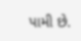પામી છે.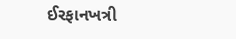ઈરફાનખત્રી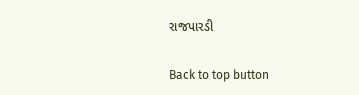રાજપારડી

Back to top button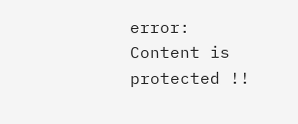error: Content is protected !!